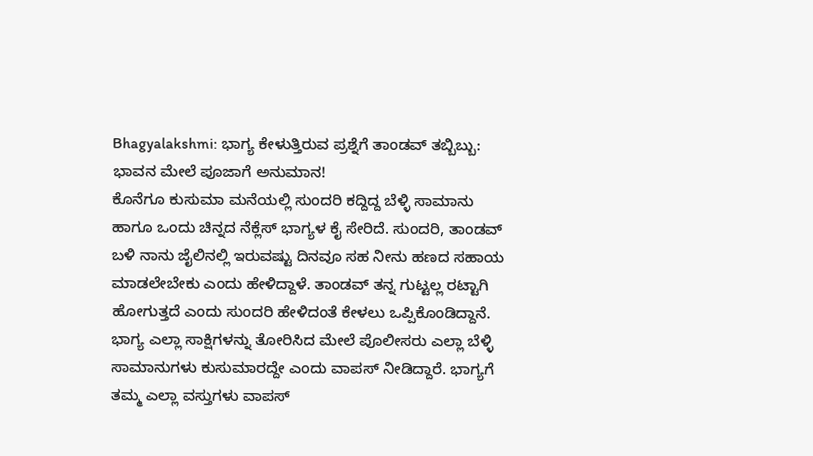Bhagyalakshmi: ಭಾಗ್ಯ ಕೇಳುತ್ತಿರುವ ಪ್ರಶ್ನೆಗೆ ತಾಂಡವ್ ತಬ್ಬಿಬ್ಬು: ಭಾವನ ಮೇಲೆ ಪೂಜಾಗೆ ಅನುಮಾನ!
ಕೊನೆಗೂ ಕುಸುಮಾ ಮನೆಯಲ್ಲಿ ಸುಂದರಿ ಕದ್ದಿದ್ದ ಬೆಳ್ಳಿ ಸಾಮಾನು ಹಾಗೂ ಒಂದು ಚಿನ್ನದ ನೆಕ್ಲೆಸ್ ಭಾಗ್ಯಳ ಕೈ ಸೇರಿದೆ. ಸುಂದರಿ, ತಾಂಡವ್ ಬಳಿ ನಾನು ಜೈಲಿನಲ್ಲಿ ಇರುವಷ್ಟು ದಿನವೂ ಸಹ ನೀನು ಹಣದ ಸಹಾಯ ಮಾಡಲೇಬೇಕು ಎಂದು ಹೇಳಿದ್ದಾಳೆ. ತಾಂಡವ್ ತನ್ನ ಗುಟ್ಟಲ್ಲ ರಟ್ಟಾಗಿ ಹೋಗುತ್ತದೆ ಎಂದು ಸುಂದರಿ ಹೇಳಿದಂತೆ ಕೇಳಲು ಒಪ್ಪಿಕೊಂಡಿದ್ದಾನೆ.
ಭಾಗ್ಯ ಎಲ್ಲಾ ಸಾಕ್ಷಿಗಳನ್ನು ತೋರಿಸಿದ ಮೇಲೆ ಪೊಲೀಸರು ಎಲ್ಲಾ ಬೆಳ್ಳಿ ಸಾಮಾನುಗಳು ಕುಸುಮಾರದ್ದೇ ಎಂದು ವಾಪಸ್ ನೀಡಿದ್ದಾರೆ. ಭಾಗ್ಯಗೆ ತಮ್ಮ ಎಲ್ಲಾ ವಸ್ತುಗಳು ವಾಪಸ್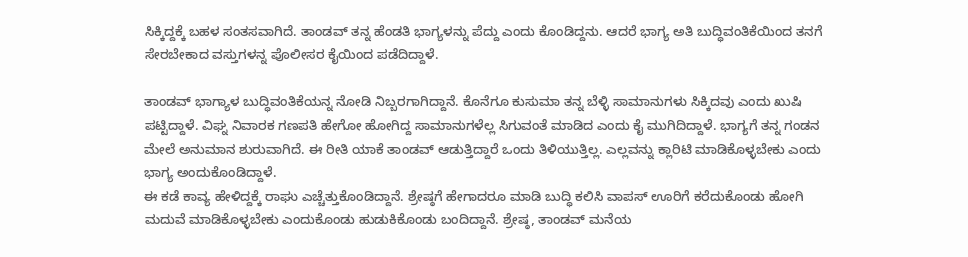ಸಿಕ್ಕಿದ್ದಕ್ಕೆ ಬಹಳ ಸಂತಸವಾಗಿದೆ. ತಾಂಡವ್ ತನ್ನ ಹೆಂಡತಿ ಭಾಗ್ಯಳನ್ನು ಪೆದ್ದು ಎಂದು ಕೊಂಡಿದ್ದನು. ಆದರೆ ಭಾಗ್ಯ ಅತಿ ಬುದ್ಧಿವಂತಿಕೆಯಿಂದ ತನಗೆ ಸೇರಬೇಕಾದ ವಸ್ತುಗಳನ್ನ ಪೊಲೀಸರ ಕೈಯಿಂದ ಪಡೆದಿದ್ದಾಳೆ.

ತಾಂಡವ್ ಭಾಗ್ಯಾಳ ಬುದ್ಧಿವಂತಿಕೆಯನ್ನ ನೋಡಿ ನಿಬ್ಬರಗಾಗಿದ್ದಾನೆ. ಕೊನೆಗೂ ಕುಸುಮಾ ತನ್ನ ಬೆಳ್ಳಿ ಸಾಮಾನುಗಳು ಸಿಕ್ಕಿದವು ಎಂದು ಖುಷಿ ಪಟ್ಟಿದ್ದಾಳೆ. ವಿಘ್ನ ನಿವಾರಕ ಗಣಪತಿ ಹೇಗೋ ಹೋಗಿದ್ದ ಸಾಮಾನುಗಳೆಲ್ಲ ಸಿಗುವಂತೆ ಮಾಡಿದ ಎಂದು ಕೈ ಮುಗಿದಿದ್ದಾಳೆ. ಭಾಗ್ಯಗೆ ತನ್ನ ಗಂಡನ ಮೇಲೆ ಅನುಮಾನ ಶುರುವಾಗಿದೆ. ಈ ರೀತಿ ಯಾಕೆ ತಾಂಡವ್ ಆಡುತ್ತಿದ್ದಾರೆ ಒಂದು ತಿಳಿಯುತ್ತಿಲ್ಲ. ಎಲ್ಲವನ್ನು ಕ್ಲಾರಿಟಿ ಮಾಡಿಕೊಳ್ಳಬೇಕು ಎಂದು ಭಾಗ್ಯ ಅಂದುಕೊಂಡಿದ್ದಾಳೆ.
ಈ ಕಡೆ ಕಾವ್ಯ ಹೇಳಿದ್ದಕ್ಕೆ ರಾಘು ಎಚ್ಚೆತ್ತುಕೊಂಡಿದ್ದಾನೆ. ಶ್ರೇಷ್ಠಗೆ ಹೇಗಾದರೂ ಮಾಡಿ ಬುದ್ಧಿ ಕಲಿಸಿ ವಾಪಸ್ ಊರಿಗೆ ಕರೆದುಕೊಂಡು ಹೋಗಿ ಮದುವೆ ಮಾಡಿಕೊಳ್ಳಬೇಕು ಎಂದುಕೊಂಡು ಹುಡುಕಿಕೊಂಡು ಬಂದಿದ್ದಾನೆ. ಶ್ರೇಷ್ಠ, ತಾಂಡವ್ ಮನೆಯ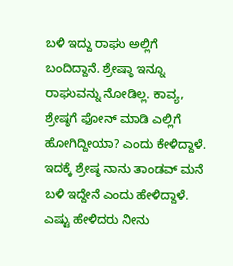ಬಳಿ ಇದ್ದು ರಾಘು ಅಲ್ಲಿಗೆ ಬಂದಿದ್ದಾನೆ. ಶ್ರೇಷ್ಠಾ ಇನ್ನೂ ರಾಘುವನ್ನು ನೋಡಿಲ್ಲ. ಕಾವ್ಯ, ಶ್ರೇಷ್ಠಗೆ ಫೋನ್ ಮಾಡಿ ಎಲ್ಲಿಗೆ ಹೋಗಿದ್ದೀಯಾ? ಎಂದು ಕೇಳಿದ್ದಾಳೆ. ಇದಕ್ಕೆ ಶ್ರೇಷ್ಠ ನಾನು ತಾಂಡವ್ ಮನೆ ಬಳಿ ಇದ್ದೇನೆ ಎಂದು ಹೇಳಿದ್ದಾಳೆ. ಎಷ್ಟು ಹೇಳಿದರು ನೀನು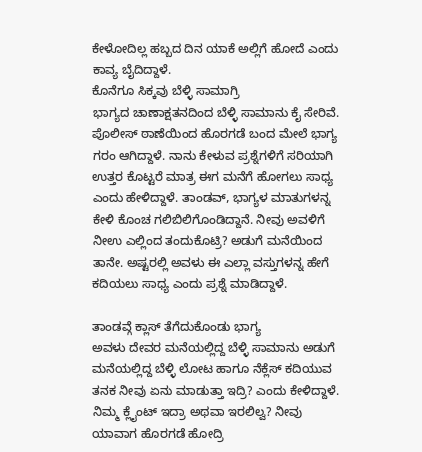ಕೇಳೋದಿಲ್ಲ ಹಬ್ಬದ ದಿನ ಯಾಕೆ ಅಲ್ಲಿಗೆ ಹೋದೆ ಎಂದು ಕಾವ್ಯ ಬೈದಿದ್ದಾಳೆ.
ಕೊನೆಗೂ ಸಿಕ್ಕವು ಬೆಳ್ಳಿ ಸಾಮಾಗ್ರಿ
ಭಾಗ್ಯದ ಚಾಣಾಕ್ಷತನದಿಂದ ಬೆಳ್ಳಿ ಸಾಮಾನು ಕೈ ಸೇರಿವೆ. ಪೊಲೀಸ್ ಠಾಣೆಯಿಂದ ಹೊರಗಡೆ ಬಂದ ಮೇಲೆ ಭಾಗ್ಯ ಗರಂ ಆಗಿದ್ದಾಳೆ. ನಾನು ಕೇಳುವ ಪ್ರಶ್ನೆಗಳಿಗೆ ಸರಿಯಾಗಿ ಉತ್ತರ ಕೊಟ್ಟರೆ ಮಾತ್ರ ಈಗ ಮನೆಗೆ ಹೋಗಲು ಸಾಧ್ಯ ಎಂದು ಹೇಳಿದ್ದಾಳೆ. ತಾಂಡವ್, ಭಾಗ್ಯಳ ಮಾತುಗಳನ್ನ ಕೇಳಿ ಕೊಂಚ ಗಲಿಬಿಲಿಗೊಂಡಿದ್ದಾನೆ. ನೀವು ಅವಳಿಗೆ ನೀಉ ಎಲ್ಲಿಂದ ತಂದುಕೊಟ್ರಿ? ಅಡುಗೆ ಮನೆಯಿಂದ ತಾನೇ. ಅಷ್ಟರಲ್ಲಿ ಅವಳು ಈ ಎಲ್ಲಾ ವಸ್ತುಗಳನ್ನ ಹೇಗೆ ಕದಿಯಲು ಸಾಧ್ಯ ಎಂದು ಪ್ರಶ್ನೆ ಮಾಡಿದ್ದಾಳೆ.

ತಾಂಡವ್ಗೆ ಕ್ಲಾಸ್ ತೆಗೆದುಕೊಂಡು ಭಾಗ್ಯ
ಅವಳು ದೇವರ ಮನೆಯಲ್ಲಿದ್ದ ಬೆಳ್ಳಿ ಸಾಮಾನು ಅಡುಗೆ ಮನೆಯಲ್ಲಿದ್ದ ಬೆಳ್ಳಿ ಲೋಟ ಹಾಗೂ ನೆಕ್ಲೆಸ್ ಕದಿಯುವ ತನಕ ನೀವು ಏನು ಮಾಡುತ್ತಾ ಇದ್ರಿ? ಎಂದು ಕೇಳಿದ್ದಾಳೆ. ನಿಮ್ಮ ಕ್ಲೈಂಟ್ ಇದ್ರಾ ಅಥವಾ ಇರಲಿಲ್ವ? ನೀವು ಯಾವಾಗ ಹೊರಗಡೆ ಹೋದ್ರಿ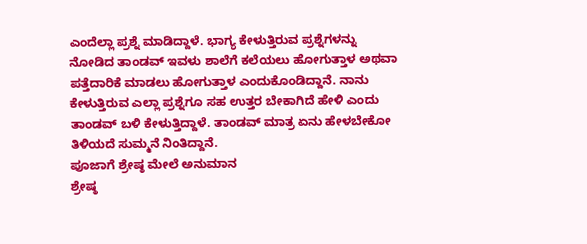ಎಂದೆಲ್ಲಾ ಪ್ರಶ್ನೆ ಮಾಡಿದ್ದಾಳೆ. ಭಾಗ್ಯ ಕೇಳುತ್ತಿರುವ ಪ್ರಶ್ನೆಗಳನ್ನು ನೋಡಿದ ತಾಂಡವ್ ಇವಳು ಶಾಲೆಗೆ ಕಲೆಯಲು ಹೋಗುತ್ತಾಳ ಅಥವಾ ಪತ್ತೆದಾರಿಕೆ ಮಾಡಲು ಹೋಗುತ್ತಾಳ ಎಂದುಕೊಂಡಿದ್ದಾನೆ. ನಾನು ಕೇಳುತ್ತಿರುವ ಎಲ್ಲಾ ಪ್ರಶ್ನೆಗೂ ಸಹ ಉತ್ತರ ಬೇಕಾಗಿದೆ ಹೇಳಿ ಎಂದು ತಾಂಡವ್ ಬಳಿ ಕೇಳುತ್ತಿದ್ದಾಳೆ. ತಾಂಡವ್ ಮಾತ್ರ ಏನು ಹೇಳಬೇಕೋ ತಿಳಿಯದೆ ಸುಮ್ಮನೆ ನಿಂತಿದ್ದಾನೆ.
ಪೂಜಾಗೆ ಶ್ರೇಷ್ಠ ಮೇಲೆ ಅನುಮಾನ
ಶ್ರೇಷ್ಠ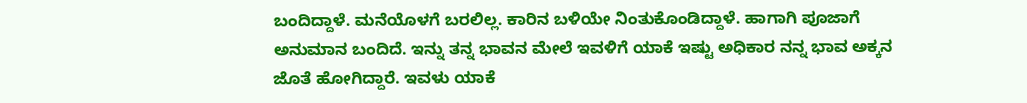ಬಂದಿದ್ದಾಳೆ. ಮನೆಯೊಳಗೆ ಬರಲಿಲ್ಲ. ಕಾರಿನ ಬಳಿಯೇ ನಿಂತುಕೊಂಡಿದ್ದಾಳೆ. ಹಾಗಾಗಿ ಪೂಜಾಗೆ ಅನುಮಾನ ಬಂದಿದೆ. ಇನ್ನು ತನ್ನ ಭಾವನ ಮೇಲೆ ಇವಳಿಗೆ ಯಾಕೆ ಇಷ್ಟು ಅಧಿಕಾರ ನನ್ನ ಭಾವ ಅಕ್ಕನ ಜೊತೆ ಹೋಗಿದ್ದಾರೆ. ಇವಳು ಯಾಕೆ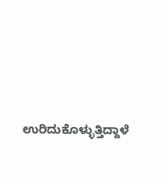ಉರಿದುಕೊಳ್ಳುತ್ತಿದ್ದಾಳೆ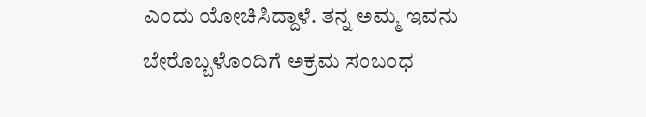ಎಂದು ಯೋಚಿಸಿದ್ದಾಳೆ. ತನ್ನ ಅಮ್ಮ ಇವನು ಬೇರೊಬ್ಬಳೊಂದಿಗೆ ಅಕ್ರಮ ಸಂಬಂಧ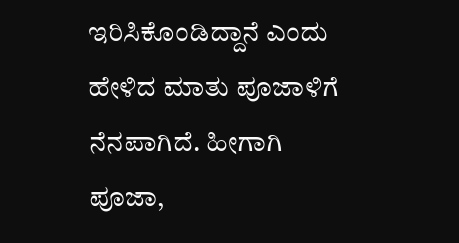ಇರಿಸಿಕೊಂಡಿದ್ದಾನೆ ಎಂದು ಹೇಳಿದ ಮಾತು ಪೂಜಾಳಿಗೆ ನೆನಪಾಗಿದೆ. ಹೀಗಾಗಿ ಪೂಜಾ,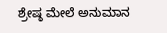ಶ್ರೇಷ್ಠ ಮೇಲೆ ಅನುಮಾನ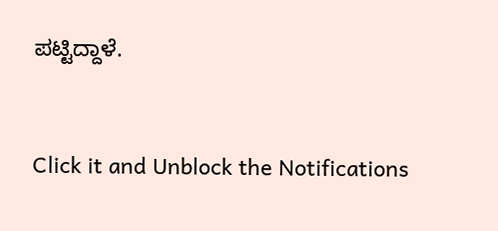ಪಟ್ಟಿದ್ದಾಳೆ.


Click it and Unblock the Notifications